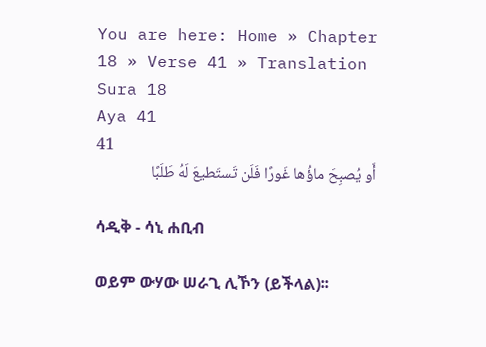You are here: Home » Chapter 18 » Verse 41 » Translation
Sura 18
Aya 41
41
أَو يُصبِحَ ماؤُها غَورًا فَلَن تَستَطيعَ لَهُ طَلَبًا

ሳዲቅ - ሳኒ ሐቢብ

ወይም ውሃው ሠራጊ ሊኾን (ይችላል)፡፡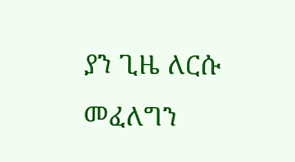ያን ጊዜ ለርሱ መፈለግን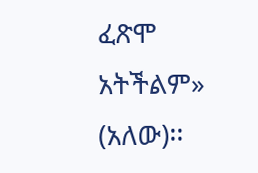ፈጽሞ አትችልም» (አለው)፡፡